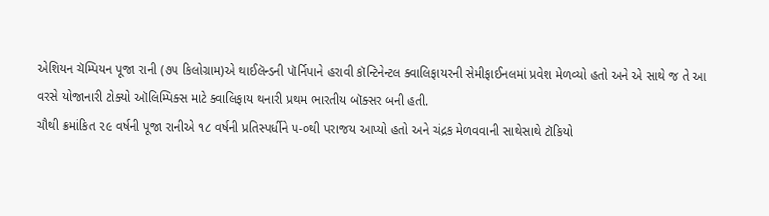એશિયન ચૅમ્પિયન પૂજા રાની (૭૫ કિલોગ્રામ)એ થાઈલૅન્ડની પૉર્નિપાને હરાવી કૉન્ટિનેન્ટલ ક્વાલિફાયરની સેમીફાઈનલમાં પ્રવેશ મેળવ્યો હતો અને એ સાથે જ તે આ વરસે યોજાનારી ટોક્યો ઑલિમ્પિક્સ માટે ક્વાલિફાય થનારી પ્રથમ ભારતીય બૉક્સર બની હતી.
ચૌથી ક્રમાંકિત ૨૯ વર્ષની પૂજા રાનીએ ૧૮ વર્ષની પ્રતિસ્પર્ધીને ૫-૦થી પરાજય આપ્યો હતો અને ચંદ્રક મેળવવાની સાથેસાથે ટૉકિયો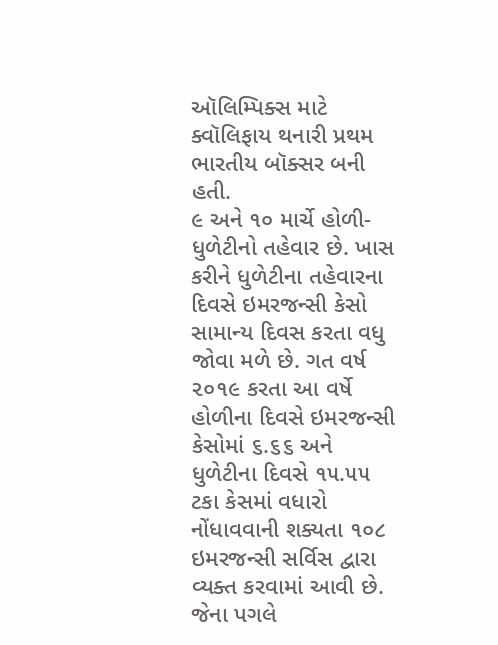ઑલિમ્પિક્સ માટે ક્વૉલિફાય થનારી પ્રથમ ભારતીય બૉક્સર બની હતી.
૯ અને ૧૦ માર્ચે હોળી- ધુળેટીનો તહેવાર છે. ખાસ કરીને ધુળેટીના તહેવારના દિવસે ઇમરજન્સી કેસો સામાન્ય દિવસ કરતા વધુ જોવા મળે છે. ગત વર્ષ ૨૦૧૯ કરતા આ વર્ષે હોળીના દિવસે ઇમરજન્સી કેસોમાં ૬.૬૬ અને ધુળેટીના દિવસે ૧૫.૫૫ ટકા કેસમાં વધારો નોંધાવવાની શક્યતા ૧૦૮ ઇમરજન્સી સર્વિસ દ્વારા વ્યક્ત કરવામાં આવી છે. જેના પગલે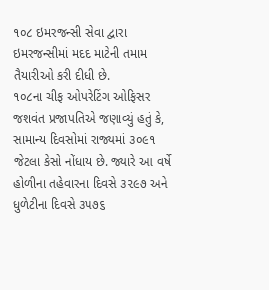૧૦૮ ઇમરજન્સી સેવા દ્વારા ઇમરજન્સીમાં મદદ માટેની તમામ તૈયારીઓ કરી દીધી છે.
૧૦૮ના ચીફ ઓપરેટિંગ ઓફિસર જશવંત પ્રજાપતિએ જણાવ્યું હતું કે, સામાન્ય દિવસોમાં રાજ્યમાં ૩૦૯૧ જેટલા કેસો નોંધાય છે. જ્યારે આ વર્ષે હોળીના તહેવારના દિવસે ૩૨૯૭ અને ધુળેટીના દિવસે ૩૫૭૬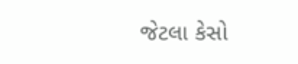જેટલા કેસો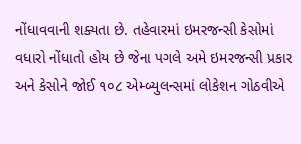નોંધાવવાની શક્યતા છે. તહેવારમાં ઇમરજન્સી કેસોમાં વધારો નોંધાતો હોય છે જેના પગલે અમે ઇમરજન્સી પ્રકાર અને કેસોને જોઈ ૧૦૮ એમ્બ્યુલન્સમાં લોકેશન ગોઠવીએ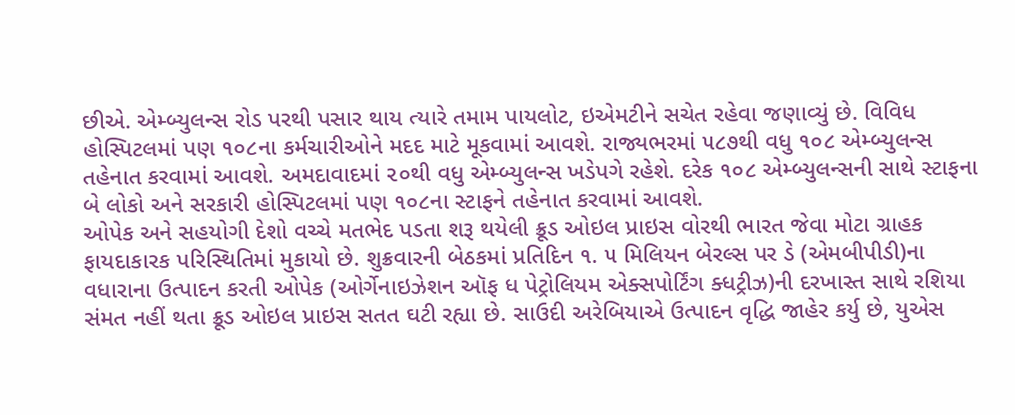છીએ. એમ્બ્યુલન્સ રોડ પરથી પસાર થાય ત્યારે તમામ પાયલોટ, ઇએમટીને સચેત રહેવા જણાવ્યું છે. વિવિધ હોસ્પિટલમાં પણ ૧૦૮ના કર્મચારીઓને મદદ માટે મૂકવામાં આવશે. રાજ્યભરમાં ૫૮૭થી વધુ ૧૦૮ એમ્બ્યુલન્સ તહેનાત કરવામાં આવશે. અમદાવાદમાં ૨૦થી વધુ એમ્બ્યુલન્સ ખડેપગે રહેશે. દરેક ૧૦૮ એમ્બ્યુલન્સની સાથે સ્ટાફના બે લોકો અને સરકારી હોસ્પિટલમાં પણ ૧૦૮ના સ્ટાફને તહેનાત કરવામાં આવશે.
ઓપેક અને સહયોગી દેશો વચ્ચે મતભેદ પડતા શરૂ થયેલી ક્રૂડ ઓઇલ પ્રાઇસ વોરથી ભારત જેવા મોટા ગ્રાહક ફાયદાકારક પરિસ્થિતિમાં મુકાયો છે. શુક્રવારની બેઠકમાં પ્રતિદિન ૧. ૫ મિલિયન બેરલ્સ પર ડે (એમબીપીડી)ના વધારાના ઉત્પાદન કરતી ઓપેક (ઓર્ગેનાઇઝેશન ઑફ ધ પેટ્રોલિયમ એક્સપોર્ટિંગ ક્ધટ્રીઝ)ની દરખાસ્ત સાથે રશિયા સંમત નહીં થતા ક્રૂડ ઓઇલ પ્રાઇસ સતત ઘટી રહ્યા છે. સાઉદી અરેબિયાએ ઉત્પાદન વૃદ્ધિ જાહેર કર્યુ છે, યુએસ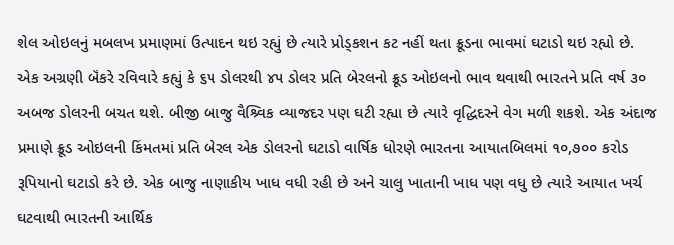શેલ ઓઇલનું મબલખ પ્રમાણમાં ઉત્પાદન થઇ રહ્યું છે ત્યારે પ્રોડ્કશન કટ નહીં થતા ક્રૂડના ભાવમાં ઘટાડો થઇ રહ્યો છે.
એક અગ્રણી બૅંકરે રવિવારે કહ્યું કે ૬૫ ડોલરથી ૪૫ ડોલર પ્રતિ બેરલનો ક્રૂડ ઓઇલનો ભાવ થવાથી ભારતને પ્રતિ વર્ષ ૩૦ અબજ ડોલરની બચત થશે. બીજી બાજુ વૈશ્ર્વિક વ્યાજદર પણ ઘટી રહ્યા છે ત્યારે વૃદ્ધિદરને વેગ મળી શકશે. એક અંદાજ પ્રમાણે ક્રૂડ ઓઇલની કિંમતમાં પ્રતિ બેરલ એક ડોલરનો ઘટાડો વાર્ષિક ધોરણે ભારતના આયાતબિલમાં ૧૦,૭૦૦ કરોડ રૂપિયાનો ઘટાડો કરે છે. એક બાજુ નાણાકીય ખાધ વધી રહી છે અને ચાલુ ખાતાની ખાધ પણ વધુ છે ત્યારે આયાત ખર્ચ ઘટવાથી ભારતની આર્થિક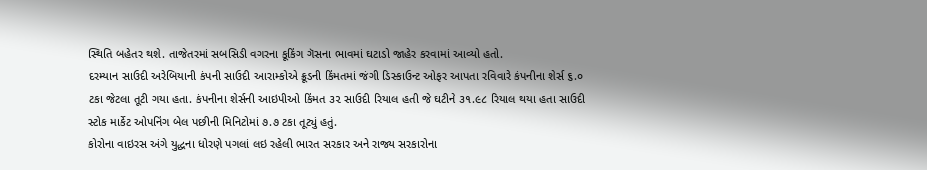સ્થિતિ બહેતર થશે. તાજેતરમાં સબસિડી વગરના કૂકિંગ ગૅસના ભાવમાં ઘટાડો જાહેર કરવામાં આવ્યો હતો.
દરમ્યાન સાઉદી અરેબિયાની કંપની સાઉદી આરામ્કોએ ક્રૂડની કિંમતમાં જંગી ડિસ્કાઉન્ટ ઓફર આપતા રવિવારે કંપનીના શેર્સ ૬.૦ ટકા જેટલા તૂટી ગયા હતા. કંપનીના શેર્સની આઇપીઓ કિંમત ૩૨ સાઉદી રિયાલ હતી જે ઘટીને ૩૧.૯૮ રિયાલ થયા હતા સાઉદી સ્ટોક માર્કેટ ઓપનિંગ બેલ પછીની મિનિટોમાં ૭.૭ ટકા તૂટ્યું હતું.
કોરોના વાઇરસ અંગે યુદ્ધના ધોરણે પગલાં લઇ રહેલી ભારત સરકાર અને રાજ્ય સરકારોના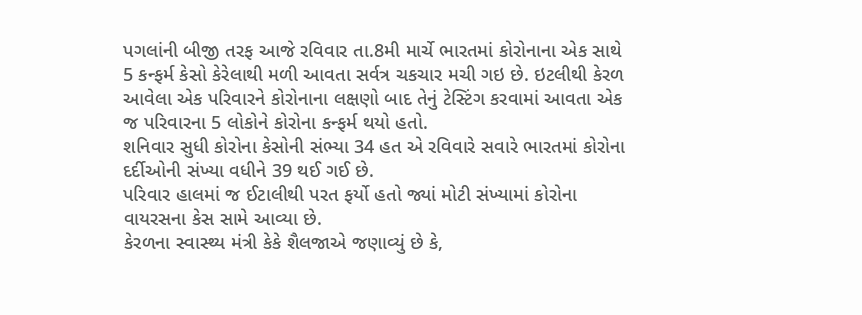પગલાંની બીજી તરફ આજે રવિવાર તા.8મી માર્ચે ભારતમાં કોરોનાના એક સાથે 5 કન્ફર્મ કેસો કેરેલાથી મળી આવતા સર્વત્ર ચકચાર મચી ગઇ છે. ઇટલીથી કેરળ આવેલા એક પરિવારને કોરોનાના લક્ષણો બાદ તેનું ટેસ્ટિંગ કરવામાં આવતા એક જ પરિવારના 5 લોકોને કોરોના કન્ફર્મ થયો હતો.
શનિવાર સુધી કોરોના કેસોની સંભ્યા 34 હત એ રવિવારે સવારે ભારતમાં કોરોના દર્દીઓની સંખ્યા વધીને 39 થઈ ગઈ છે.
પરિવાર હાલમાં જ ઈટાલીથી પરત ફર્યો હતો જ્યાં મોટી સંખ્યામાં કોરોના વાયરસના કેસ સામે આવ્યા છે.
કેરળના સ્વાસ્થ્ય મંત્રી કેકે શૈલજાએ જણાવ્યું છે કે,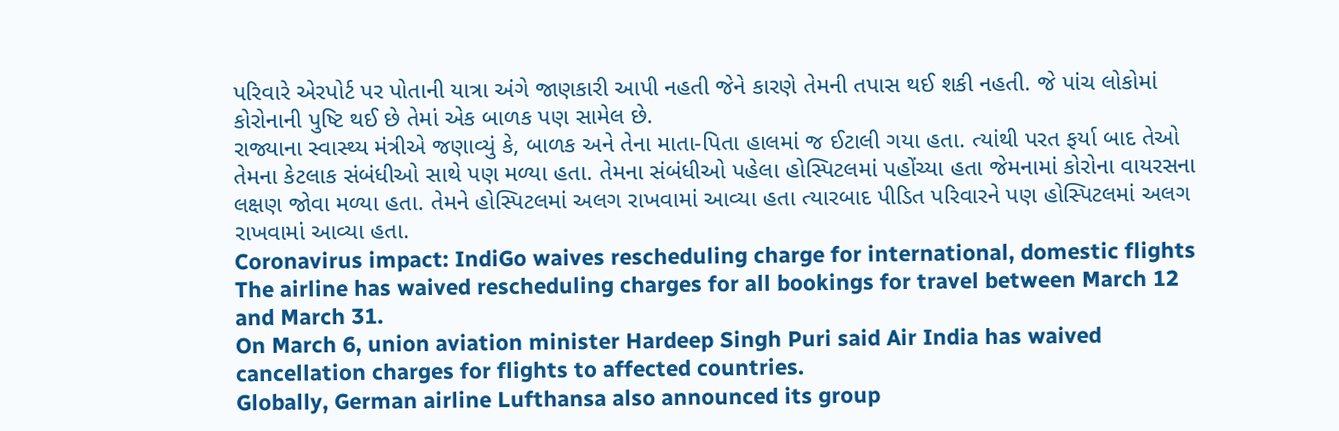પરિવારે એરપોર્ટ પર પોતાની યાત્રા અંગે જાણકારી આપી નહતી જેને કારણે તેમની તપાસ થઈ શકી નહતી. જે પાંચ લોકોમાં કોરોનાની પુષ્ટિ થઈ છે તેમાં એક બાળક પણ સામેલ છે.
રાજ્યાના સ્વાસ્થ્ય મંત્રીએ જણાવ્યું કે, બાળક અને તેના માતા-પિતા હાલમાં જ ઈટાલી ગયા હતા. ત્યાંથી પરત ફર્યા બાદ તેઓ તેમના કેટલાક સંબંધીઓ સાથે પણ મળ્યા હતા. તેમના સંબંધીઓ પહેલા હોસ્પિટલમાં પહોંચ્યા હતા જેમનામાં કોરોના વાયરસના લક્ષણ જોવા મળ્યા હતા. તેમને હોસ્પિટલમાં અલગ રાખવામાં આવ્યા હતા ત્યારબાદ પીડિત પરિવારને પણ હોસ્પિટલમાં અલગ રાખવામાં આવ્યા હતા.
Coronavirus impact: IndiGo waives rescheduling charge for international, domestic flights
The airline has waived rescheduling charges for all bookings for travel between March 12 and March 31.
On March 6, union aviation minister Hardeep Singh Puri said Air India has waived cancellation charges for flights to affected countries.
Globally, German airline Lufthansa also announced its group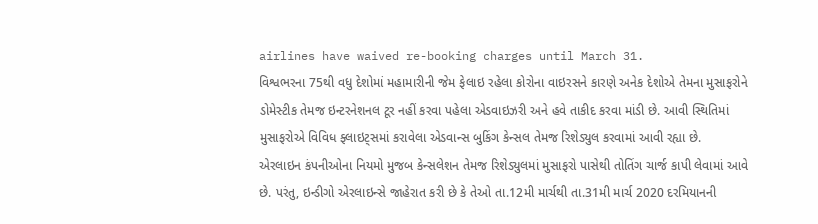airlines have waived re-booking charges until March 31.
વિશ્વભરના 75થી વધુ દેશોમાં મહામારીની જેમ ફેલાઇ રહેલા કોરોના વાઇરસને કારણે અનેક દેશોએ તેમના મુસાફરોને ડોમેસ્ટીક તેમજ ઇન્ટરનેશનલ ટૂર નહીં કરવા પહેલા એડવાઇઝરી અને હવે તાકીદ કરવા માંડી છે. આવી સ્થિતિમાં મુસાફરોએ વિવિધ ફ્લાઇટ્સમાં કરાવેલા એડવાન્સ બુકિંગ કેન્સલ તેમજ રિશેડ્યુલ કરવામાં આવી રહ્યા છે.
એરલાઇન કંપનીઓના નિયમો મુજબ કેન્સલેશન તેમજ રિશેડ્યુલમાં મુસાફરો પાસેથી તોતિંગ ચાર્જ કાપી લેવામાં આવે છે. પરંતુ, ઇન્ડીગો એરલાઇન્સે જાહેરાત કરી છે કે તેઓ તા.12મી માર્ચથી તા.31મી માર્ચ 2020 દરમિયાનની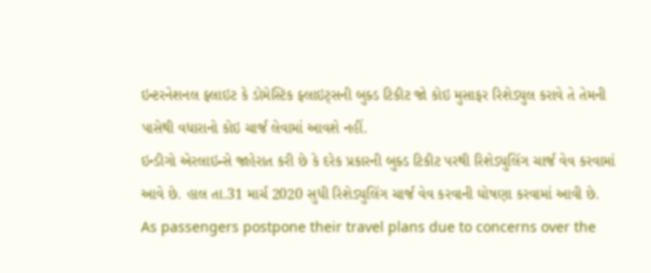ઇન્ટરનેશનલ ફ્લાઇટ કે ડોમેસ્ટિક ફ્લાઇટ્સની બુક્ડ ટિકીટ જો કોઇ મુસાફર રિશેડ્યુલ કરાવે તે તેમની પાસેથી વધારાનો કોઇ ચાર્જ લેવામાં આવશે નહીં.
ઇન્ડીગો એરલાઇન્સે જાહેરાત કરી છે કે દરેક પ્રકારની બુક્ડ ટિકીટ પરથી રિશેડ્યુલિંગ ચાર્જ વેવ કરવામાં આવે છે. હાલ તા.31 માર્ચ 2020 સુધી રિશેડ્યુલિંગ ચાર્જ વેવ કરવાની ઘોષણા કરવામાં આવી છે.
As passengers postpone their travel plans due to concerns over the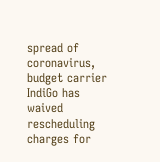spread of coronavirus, budget carrier IndiGo has waived rescheduling charges for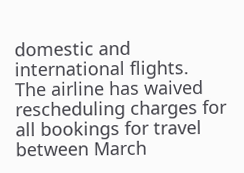domestic and international flights.
The airline has waived rescheduling charges for all bookings for travel between March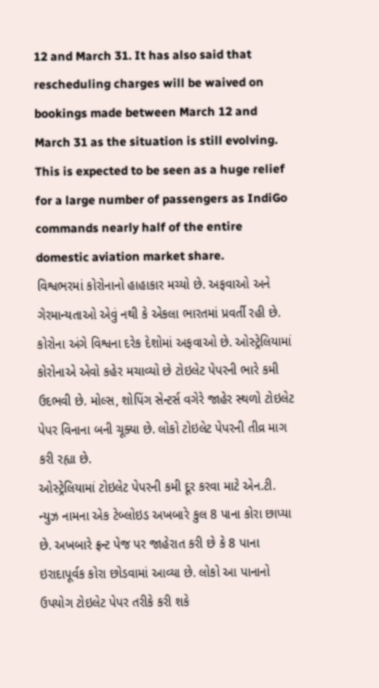12 and March 31. It has also said that rescheduling charges will be waived on bookings made between March 12 and March 31 as the situation is still evolving.
This is expected to be seen as a huge relief for a large number of passengers as IndiGo commands nearly half of the entire domestic aviation market share.
વિશ્વભરમાં કોરોનાનો હાહાકાર મચ્યો છે. અફવાઓ અને ગેરમાન્યતાઓ એવું નથી કે એકલા ભારતમાં પ્રવર્તી રહી છે. કોરોના અંગે વિશ્વના દરેક દેશોમાં અફવાઓ છે. ઓસ્ટ્રેલિયામાં કોરોનાએ એવો કહેર મચાવ્યો છે ટોઇલેટ પેપરની ભારે કમી ઉદભવી છે. મોલ્સ, શોપિંગ સેન્ટર્સ વગેરે જાહેર સ્થળો ટોઇલેટ પેપર વિનાના બની ચૂક્યા છે. લોકો ટોઇલેટ પેપરની તીવ્ર માગ કરી રહ્યા છે.
ઓસ્ટ્રેલિયામાં ટોઇલેટ પેપરની કમી દૂર કરવા માટે એન.ટી. ન્યુઝ નામના એક ટેબ્લોઇડ અખબારે કુલ 8 પાના કોરા છાપ્યા છે. અખબારે ફ્રન્ટ પેજ પર જાહેરાત કરી છે કે 8 પાના ઇરાદાપૂર્વક કોરા છોડવામાં આવ્યા છે. લોકો આ પાનાનો ઉપયોગ ટોઇલેટ પેપર તરીકે કરી શકે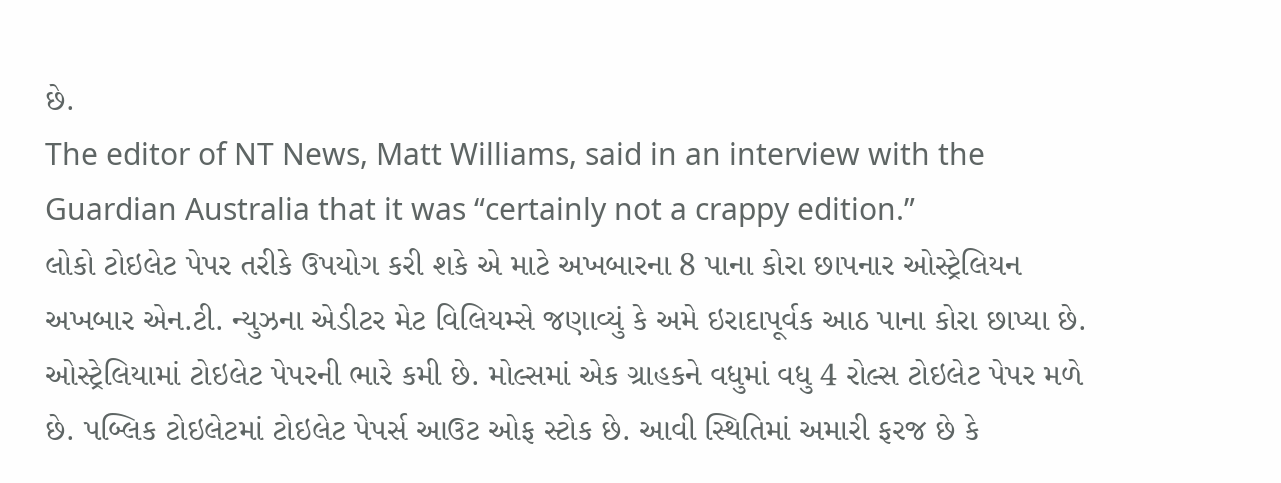છે.
The editor of NT News, Matt Williams, said in an interview with the Guardian Australia that it was “certainly not a crappy edition.”
લોકો ટોઇલેટ પેપર તરીકે ઉપયોગ કરી શકે એ માટે અખબારના 8 પાના કોરા છાપનાર ઓસ્ટ્રેલિયન અખબાર એન.ટી. ન્યુઝના એડીટર મેટ વિલિયમ્સે જણાવ્યું કે અમે ઇરાદાપૂર્વક આઠ પાના કોરા છાપ્યા છે. ઓસ્ટ્રેલિયામાં ટોઇલેટ પેપરની ભારે કમી છે. મોલ્સમાં એક ગ્રાહકને વધુમાં વધુ 4 રોલ્સ ટોઇલેટ પેપર મળે છે. પબ્લિક ટોઇલેટમાં ટોઇલેટ પેપર્સ આઉટ ઓફ સ્ટોક છે. આવી સ્થિતિમાં અમારી ફરજ છે કે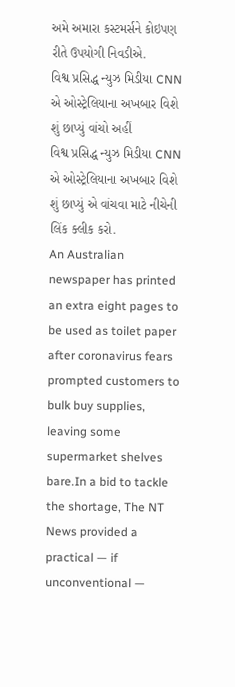અમે અમારા કસ્ટમર્સને કોઇપણ રીતે ઉપયોગી નિવડીએ.
વિશ્વ પ્રસિદ્ધ ન્યુઝ મિડીયા CNN એ ઓસ્ટ્રેલિયાના અખબાર વિશે શું છાપ્યું વાંચો અહીં
વિશ્વ પ્રસિદ્ધ ન્યુઝ મિડીયા CNN એ ઓસ્ટ્રેલિયાના અખબાર વિશે શું છાપ્યું એ વાંચવા માટે નીચેની લિંક ક્લીક કરો.
An Australian newspaper has printed an extra eight pages to be used as toilet paper after coronavirus fears prompted customers to bulk buy supplies, leaving some supermarket shelves bare.In a bid to tackle the shortage, The NT News provided a practical — if unconventional —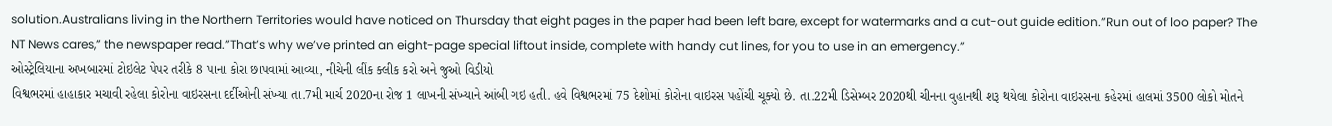solution.Australians living in the Northern Territories would have noticed on Thursday that eight pages in the paper had been left bare, except for watermarks and a cut-out guide edition.”Run out of loo paper? The NT News cares,” the newspaper read.”That’s why we’ve printed an eight-page special liftout inside, complete with handy cut lines, for you to use in an emergency.”
ઓસ્ટ્રેલિયાના અખબારમાં ટોઇલેટ પેપર તરીકે 8 પાના કોરા છાપવામાં આવ્યા, નીચેની લીંક ક્લીક કરો અને જુઓ વિડીયો
વિશ્વભરમાં હાહાકાર મચાવી રહેલા કોરોના વાઇરસના દર્દીઓની સંખ્યા તા.7મી માર્ચ 2020ના રોજ 1 લાખની સંખ્યાને આંબી ગઇ હતી. હવે વિશ્વભરમાં 75 દેશોમાં કોરોના વાઇરસ પહોંચી ચૂક્યો છે. તા.22મી ડિસેમ્બર 2020થી ચીનના વુહાનથી શરૂ થયેલા કોરોના વાઇરસના કહેરમાં હાલમાં 3500 લોકો મોતને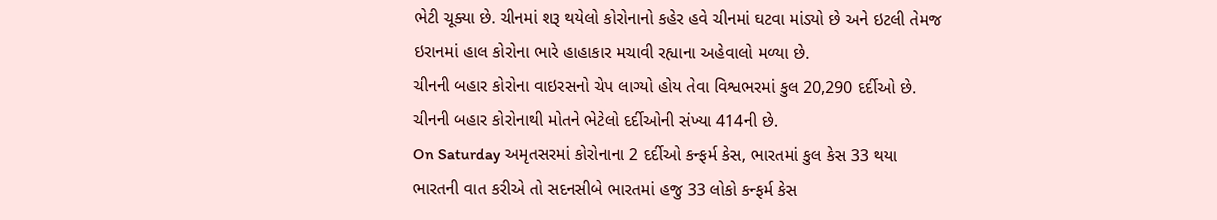ભેટી ચૂક્યા છે. ચીનમાં શરૂ થયેલો કોરોનાનો કહેર હવે ચીનમાં ઘટવા માંડ્યો છે અને ઇટલી તેમજ ઇરાનમાં હાલ કોરોના ભારે હાહાકાર મચાવી રહ્યાના અહેવાલો મળ્યા છે.
ચીનની બહાર કોરોના વાઇરસનો ચેપ લાગ્યો હોય તેવા વિશ્વભરમાં કુલ 20,290 દર્દીઓ છે. ચીનની બહાર કોરોનાથી મોતને ભેટેલો દર્દીઓની સંખ્યા 414ની છે.
On Saturday અમૃતસરમાં કોરોનાના 2 દર્દીઓ કન્ફર્મ કેસ, ભારતમાં કુલ કેસ 33 થયા
ભારતની વાત કરીએ તો સદનસીબે ભારતમાં હજુ 33 લોકો કન્ફર્મ કેસ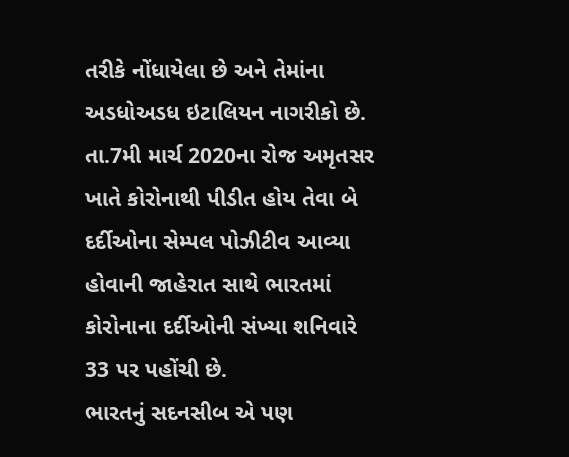તરીકે નોંધાયેલા છે અને તેમાંના અડધોઅડધ ઇટાલિયન નાગરીકો છે. તા.7મી માર્ચ 2020ના રોજ અમૃતસર ખાતે કોરોનાથી પીડીત હોય તેવા બે દર્દીઓના સેમ્પલ પોઝીટીવ આવ્યા હોવાની જાહેરાત સાથે ભારતમાં કોરોનાના દર્દીઓની સંખ્યા શનિવારે 33 પર પહોંચી છે.
ભારતનું સદનસીબ એ પણ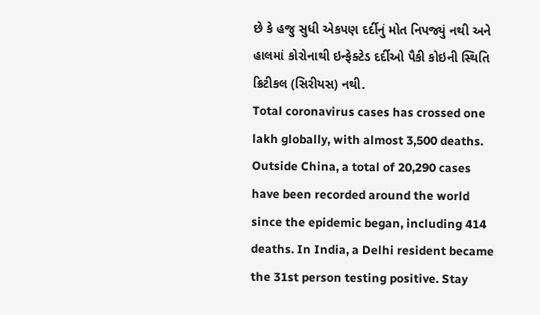છે કે હજુ સુધી એકપણ દર્દીનું મોત નિપજ્યું નથી અને હાલમાં કોરોનાથી ઇન્ફેક્ટેડ દર્દીઓ પૈકી કોઇની સ્થિતિ ક્રિટીકલ (સિરીયસ) નથી.
Total coronavirus cases has crossed one lakh globally, with almost 3,500 deaths. Outside China, a total of 20,290 cases have been recorded around the world since the epidemic began, including 414 deaths. In India, a Delhi resident became the 31st person testing positive. Stay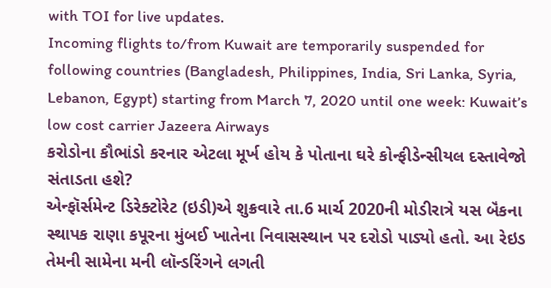with TOI for live updates.
Incoming flights to/from Kuwait are temporarily suspended for following countries (Bangladesh, Philippines, India, Sri Lanka, Syria, Lebanon, Egypt) starting from March 7, 2020 until one week: Kuwait’s low cost carrier Jazeera Airways
કરોડોના કૌભાંડો કરનાર એટલા મૂર્ખ હોય કે પોતાના ઘરે કોન્ફીડેન્સીયલ દસ્તાવેજો સંતાડતા હશે?
એન્ફૉર્સમેન્ટ ડિરેક્ટોરેટ (ઇડી)એ શુક્રવારે તા.6 માર્ચ 2020ની મોડીરાત્રે યસ બૅંકના સ્થાપક રાણા કપૂરના મુંબઈ ખાતેના નિવાસસ્થાન પર દરોડો પાડ્યો હતો. આ રેઇડ તેમની સામેના મની લૉન્ડરિંગને લગતી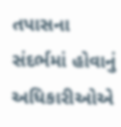તપાસના સંદર્ભમાં હોવાનું અધિકારીઓએ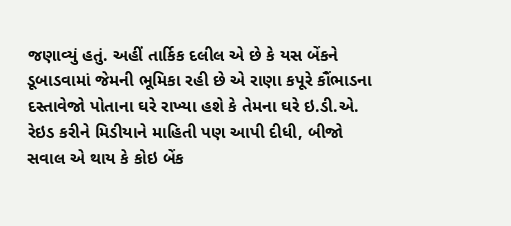જણાવ્યું હતું. અહીં તાર્કિક દલીલ એ છે કે યસ બેંકને ડૂબાડવામાં જેમની ભૂમિકા રહી છે એ રાણા કપૂરે કૌંભાડના દસ્તાવેજો પોતાના ઘરે રાખ્યા હશે કે તેમના ઘરે ઇ.ડી.એ. રેઇડ કરીને મિડીયાને માહિતી પણ આપી દીધી, બીજો સવાલ એ થાય કે કોઇ બેંક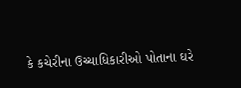કે કચેરીના ઉચ્ચાધિકારીઓ પોતાના ઘરે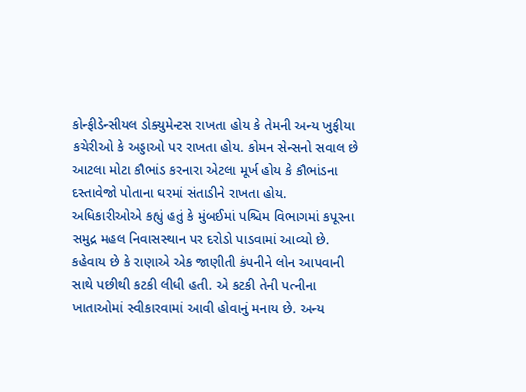કોન્ફીડેન્સીયલ ડોક્યુમેન્ટસ રાખતા હોય કે તેમની અન્ય ખુફીયા કચેરીઓ કે અડ્ડાઓ પર રાખતા હોય. કોમન સેન્સનો સવાલ છે આટલા મોટા કૌભાંડ કરનારા એટલા મૂર્ખ હોય કે કૌભાંડના દસ્તાવેજો પોતાના ઘરમાં સંતાડીને રાખતા હોય.
અધિકારીઓએ કહ્યું હતું કે મુંબઈમાં પશ્ચિમ વિભાગમાં કપૂરના સમુદ્ર મહલ નિવાસસ્થાન પર દરોડો પાડવામાં આવ્યો છે. કહેવાય છે કે રાણાએ એક જાણીતી કંપનીને લોન આપવાની સાથે પછીથી કટકી લીધી હતી. એ કટકી તેની પત્નીના ખાતાઓમાં સ્વીકારવામાં આવી હોવાનું મનાય છે. અન્ય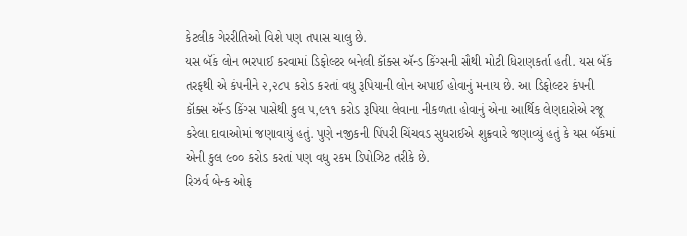કેટલીક ગેરરીતિઓ વિશે પણ તપાસ ચાલુ છે.
યસ બૅંક લોન ભરપાઈ કરવામાં ડિફોલ્ટર બનેલી કૉક્સ ઍન્ડ કિંગ્સની સૌથી મોટી ધિરાણકર્તા હતી. યસ બૅંક તરફથી એ કંપનીને ૨,૨૮૫ કરોડ કરતાં વધુ રૂપિયાની લોન અપાઈ હોવાનું મનાય છે. આ ડિફોલ્ટર કંપની કૉક્સ ઍન્ડ કિંગ્સ પાસેથી કુલ ૫,૯૧૧ કરોડ રૂપિયા લેવાના નીકળતા હોવાનું એના આર્થિક લેણદારોએ રજૂ કરેલા દાવાઓમાં જણાવાયું હતું. પુણે નજીકની પિંપરી ચિંચવડ સુધરાઈએ શુક્રવારે જણાવ્યું હતું કે યસ બૅંકમાં એની કુલ ૯૦૦ કરોડ કરતાં પણ વધુ રકમ ડિપોઝિટ તરીકે છે.
રિઝર્વ બેન્ક ઓફ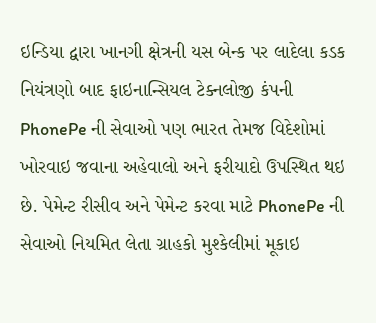ઇન્ડિયા દ્વારા ખાનગી ક્ષેત્રની યસ બેન્ક પર લાદેલા કડક નિયંત્રણો બાદ ફાઇનાન્સિયલ ટેક્નલોજી કંપની PhonePe ની સેવાઓ પણ ભારત તેમજ વિદેશોમાં ખોરવાઇ જવાના અહેવાલો અને ફરીયાદો ઉપસ્થિત થઇ છે. પેમેન્ટ રીસીવ અને પેમેન્ટ કરવા માટે PhonePe ની સેવાઓ નિયમિત લેતા ગ્રાહકો મુશ્કેલીમાં મૂકાઇ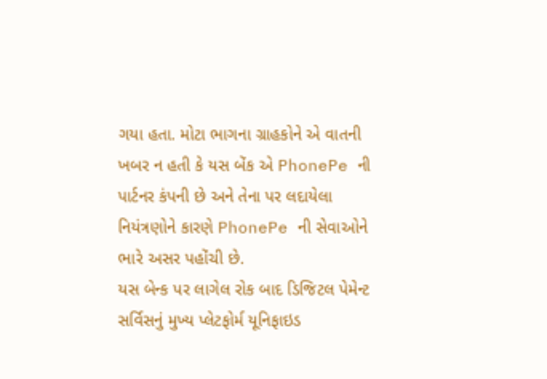ગયા હતા. મોટા ભાગના ગ્રાહકોને એ વાતની ખબર ન હતી કે યસ બેંક એ PhonePe ની પાર્ટનર કંપની છે અને તેના પર લદાયેલા નિયંત્રણોને કારણે PhonePe ની સેવાઓને ભારે અસર પહોંચી છે.
યસ બેન્ક પર લાગેલ રોક બાદ ડિજિટલ પેમેન્ટ સર્વિસનું મુખ્ય પ્લેટફોર્મ યૂનિફાઇડ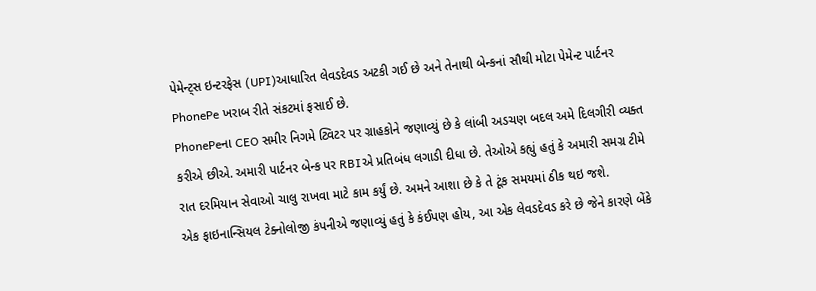પેમેન્ટ્સ ઇન્ટરફેસ (UPI)આધારિત લેવડદેવડ અટકી ગઈ છે અને તેનાથી બેન્કનાં સૌથી મોટા પેમેન્ટ પાર્ટનર PhonePe ખરાબ રીતે સંકટમાં ફસાઈ છે.
PhonePeના CEO સમીર નિગમે ટ્વિટર પર ગ્રાહકોને જણાવ્યું છે કે લાંબી અડચણ બદલ અમે દિલગીરી વ્યક્ત કરીએ છીએ. અમારી પાર્ટનર બેન્ક પર RBIએ પ્રતિબંધ લગાડી દીધા છે. તેઓએ કહ્યું હતું કે અમારી સમગ્ર ટીમે રાત દરમિયાન સેવાઓ ચાલુ રાખવા માટે કામ કર્યું છે. અમને આશા છે કે તે ટૂંક સમયમાં ઠીક થઇ જશે.
એક ફાઇનાન્સિયલ ટેક્નોલોજી કંપનીએ જણાવ્યું હતું કે કંઈપણ હોય, આ એક લેવડદેવડ કરે છે જેને કારણે બેંકે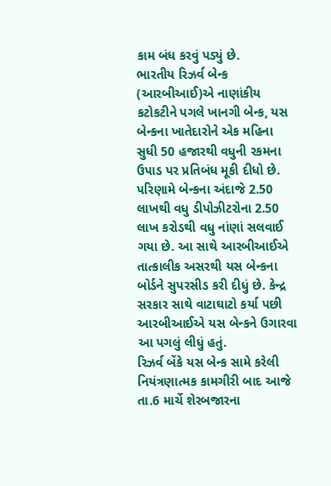કામ બંધ કરવું પડ્યું છે.
ભારતીય રિઝર્વ બેન્ક (આરબીઆઈ)એ નાણાંકીય કટોકટીને પગલે ખાનગી બેન્ક, યસ બેન્કના ખાતેદારોને એક મહિના સુધી 50 હજારથી વધુની રકમના ઉપાડ પર પ્રતિબંધ મૂકી દીધો છે. પરિણામે બેન્કના અંદાજે 2.50 લાખથી વધુ ડીપોઝીટરોના 2.50 લાખ કરોડથી વધુ નાંણાં સલવાઈ ગયા છે. આ સાથે આરબીઆઈએ તાત્કાલીક અસરથી યસ બેન્કના બોર્ડને સુપરસીડ કરી દીધું છે. કેન્દ્ર સરકાર સાથે વાટાઘાટો કર્યા પછી આરબીઆઈએ યસ બેન્કને ઉગારવા આ પગલું લીધું હતું.
રિઝર્વ બેંકે યસ બેન્ક સામે કરેલી નિયંત્રણાત્મક કામગીરી બાદ આજે તા.6 માર્ચે શેરબજારના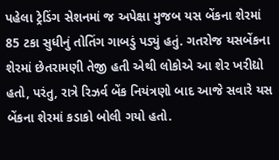પહેલા ટ્રેડિંગ સેશનમાં જ અપેક્ષા મુજબ યસ બેંકના શેરમાં 85 ટકા સુધીનું તોતિંગ ગાબડું પડ્યું હતું. ગતરોજ યસબેંકના શેરમાં છેતરામણી તેજી હતી એથી લોકોએ આ શેર ખરીદ્યો હતો, પરંતુ, રાત્રે રિઝર્વ બેંક નિયંત્રણો બાદ આજે સવારે યસ બેંકના શેરમાં કડાકો બોલી ગયો હતો.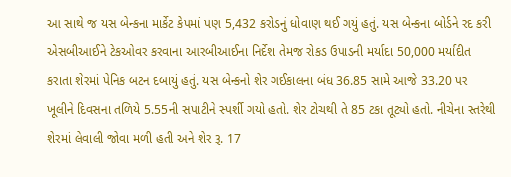આ સાથે જ યસ બેન્કના માર્કેટ કેપમાં પણ 5,432 કરોડનું ધોવાણ થઈ ગયું હતું. યસ બેન્કના બોર્ડને રદ કરી એસબીઆઈને ટેકઓવર કરવાના આરબીઆઈના નિર્દેશ તેમજ રોકડ ઉપાડની મર્યાદા 50,000 મર્યાદીત કરાતા શેરમાં પેનિક બટન દબાયું હતું. યસ બેન્કનો શેર ગઈકાલના બંધ 36.85 સામે આજે 33.20 પર ખૂલીને દિવસના તળિયે 5.55ની સપાટીને સ્પર્શી ગયો હતો. શેર ટોચથી તે 85 ટકા તૂટ્યો હતો. નીચેના સ્તરેથી શેરમાં લેવાલી જોવા મળી હતી અને શેર રૂ. 17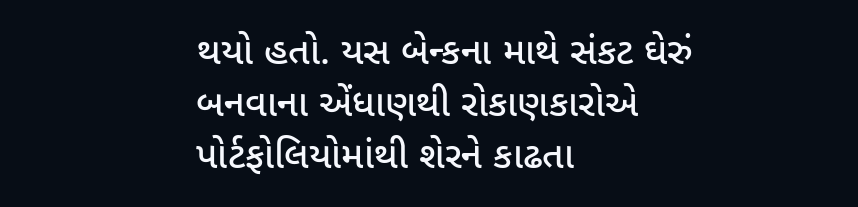થયો હતો. યસ બેન્કના માથે સંકટ ઘેરું બનવાના એંધાણથી રોકાણકારોએ પોર્ટફોલિયોમાંથી શેરને કાઢતા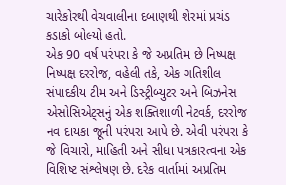ચારેકોરથી વેચવાલીના દબાણથી શેરમાં પ્રચંડ કડાકો બોલ્યો હતો.
એક 90 વર્ષ પરંપરા કે જે અપ્રતિમ છે નિષ્પક્ષ નિષ્પક્ષ દરરોજ, વહેલી તકે, એક ગતિશીલ સંપાદકીય ટીમ અને ડિસ્ટ્રીબ્યુટર અને બિઝનેસ એસોસિએટ્સનું એક શક્તિશાળી નેટવર્ક, દરરોજ નવ દાયકા જૂની પરંપરા આપે છે. એવી પરંપરા કે જે વિચારો, માહિતી અને સીધા પત્રકારત્વના એક વિશિષ્ટ સંશ્લેષણ છે. દરેક વાર્તામાં અપ્રતિમ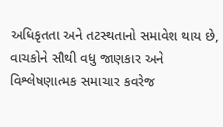અધિકૃતતા અને તટસ્થતાનો સમાવેશ થાય છે, વાચકોને સૌથી વધુ જાણકાર અને વિશ્લેષણાત્મક સમાચાર કવરેજ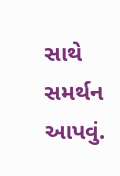સાથે સમર્થન આપવું.